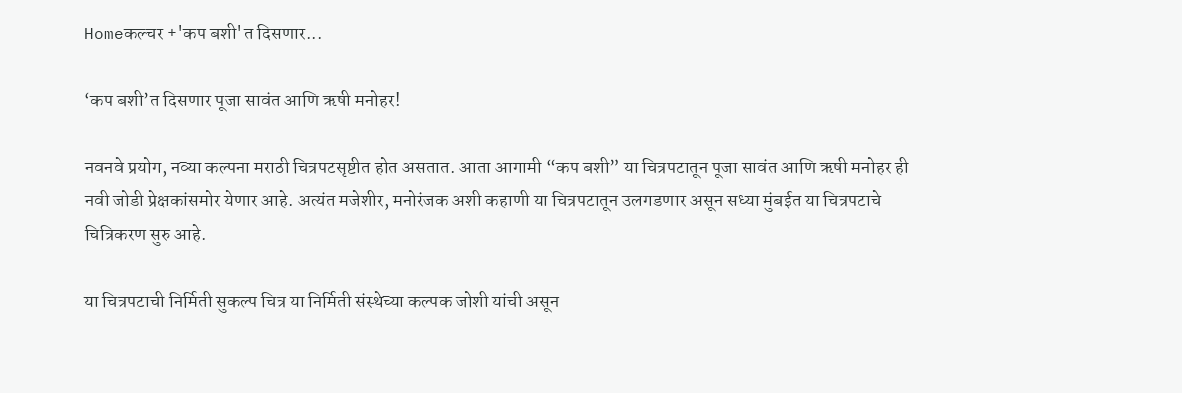Homeकल्चर +'कप बशी'त दिसणार...

‘कप बशी’त दिसणार पूजा सावंत आणि ऋषी मनोहर!

नवनवे प्रयोग, नव्या कल्पना मराठी चित्रपटसृष्टीत होत असतात. आता आगामी “कप बशी” या चित्रपटातून पूजा सावंत आणि ऋषी मनोहर ही नवी जोडी प्रेक्षकांसमोर येणार आहे. अत्यंत मजेशीर, मनोरंजक अशी कहाणी या चित्रपटातून उलगडणार असून सध्या मुंबईत या चित्रपटाचे चित्रिकरण सुरु आहे.

या चित्रपटाची निर्मिती सुकल्प चित्र या निर्मिती संस्थेच्या कल्पक जोशी यांची असून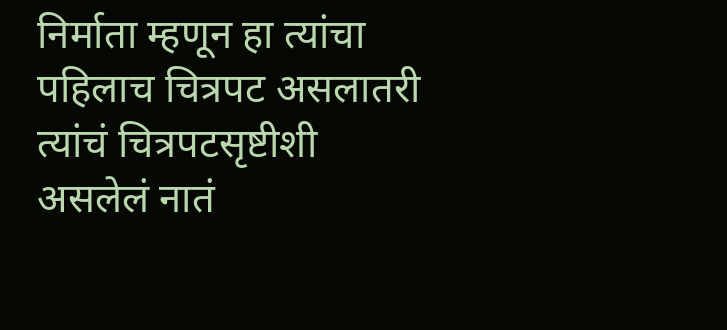निर्माता म्हणून हा त्यांचा पहिलाच चित्रपट असलातरी त्यांचं चित्रपटसृष्टीशी असलेलं नातं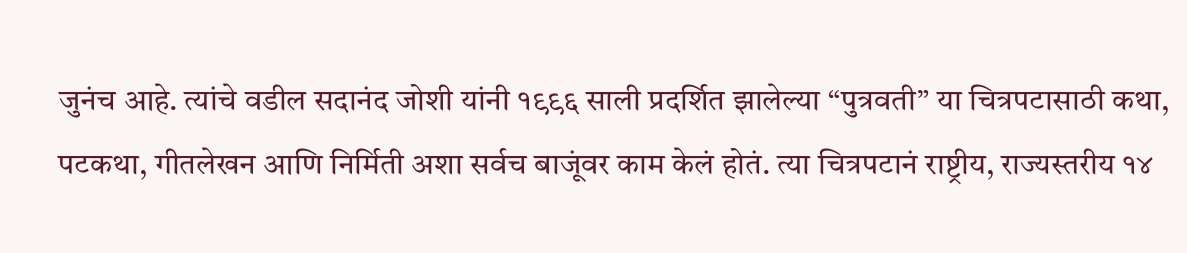जुनंच आहे. त्यांचे वडील सदानंद जोशी यांनी १९९६ साली प्रदर्शित झालेल्या “पुत्रवती” या चित्रपटासाठी कथा, पटकथा, गीतलेखन आणि निर्मिती अशा सर्वच बाजूंवर काम केलं होतं. त्या चित्रपटानं राष्ट्रीय, राज्यस्तरीय १४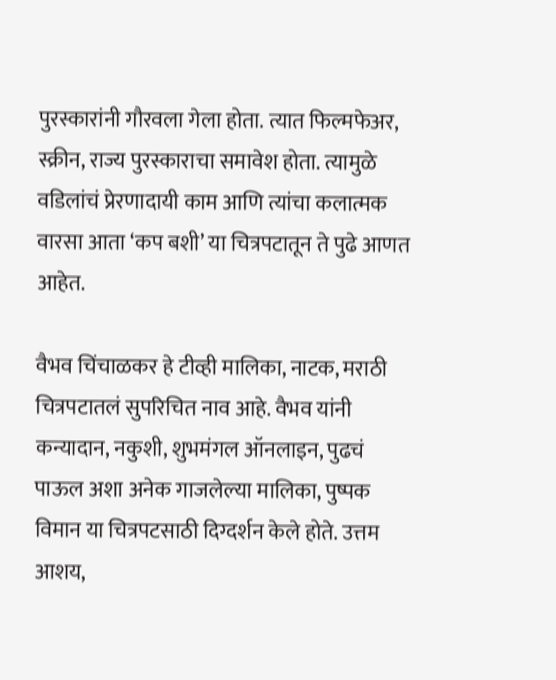पुरस्कारांनी गौरवला गेला होता. त्यात फिल्मफेअर, स्क्रीन, राज्य पुरस्काराचा समावेश होता. त्यामुळे वडिलांचं प्रेरणादायी काम आणि त्यांचा कलात्मक वारसा आता ‘कप बशी’ या चित्रपटातून ते पुढे आणत आहेत.

वैभव चिंचाळकर हे टीव्ही मालिका, नाटक, मराठी चित्रपटातलं सुपरिचित नाव आहे. वैभव यांनी कन्यादान, नकुशी, शुभमंगल ऑनलाइन, पुढचं पाऊल अशा अनेक गाजलेल्या मालिका, पुष्पक विमान या चित्रपटसाठी दिग्दर्शन केले होते. उत्तम आशय,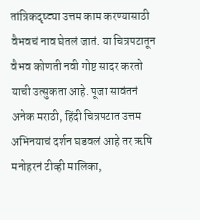तांत्रिकदृष्ट्या उत्तम काम करण्यासाठी वैभवचं नाव घेतलं जातं. या चित्रपटातून वैभव कोणती नवी गोष्ट सादर करतो याची उत्सुकता आहे. पूजा सावंतनं अनेक मराठी, हिंदी चित्रपटात उत्तम अभिनयाचं दर्शन घडवलं आहे तर ऋषि मनोहरनं टीव्ही मालिका,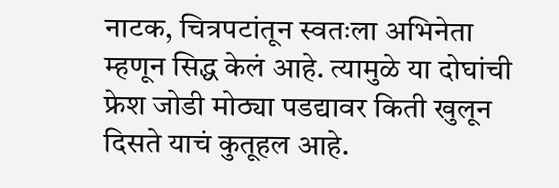नाटक, चित्रपटांतून स्वतःला अभिनेता म्हणून सिद्ध केलं आहे. त्यामुळे या दोघांची फ्रेश जोडी मोठ्या पडद्यावर किती खुलून दिसते याचं कुतूहल आहे.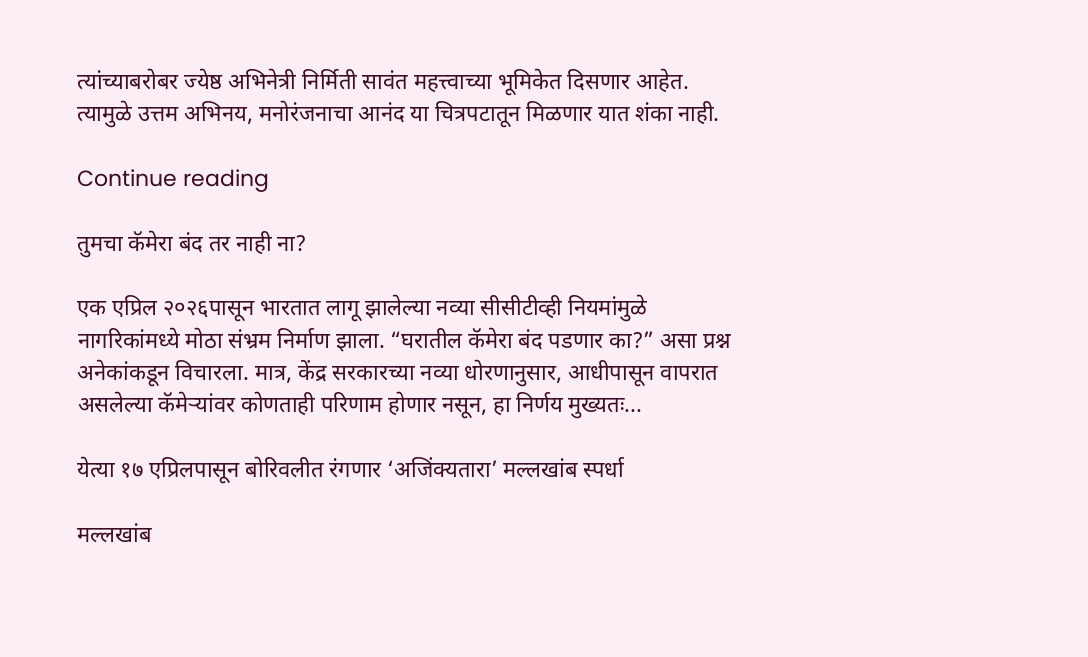त्यांच्याबरोबर ज्येष्ठ अभिनेत्री निर्मिती सावंत महत्त्वाच्या भूमिकेत दिसणार आहेत. त्यामुळे उत्तम अभिनय, मनोरंजनाचा आनंद या चित्रपटातून मिळणार यात शंका नाही.

Continue reading

तुमचा कॅमेरा बंद तर नाही ना?

एक एप्रिल २०२६पासून भारतात लागू झालेल्या नव्या सीसीटीव्ही नियमांमुळे नागरिकांमध्ये मोठा संभ्रम निर्माण झाला. “घरातील कॅमेरा बंद पडणार का?” असा प्रश्न अनेकांकडून विचारला. मात्र, केंद्र सरकारच्या नव्या धोरणानुसार, आधीपासून वापरात असलेल्या कॅमेर्‍यांवर कोणताही परिणाम होणार नसून, हा निर्णय मुख्यतः...

येत्या १७ एप्रिलपासून बोरिवलीत रंगणार ‘अजिंक्यतारा’ मल्लखांब स्पर्धा

मल्लखांब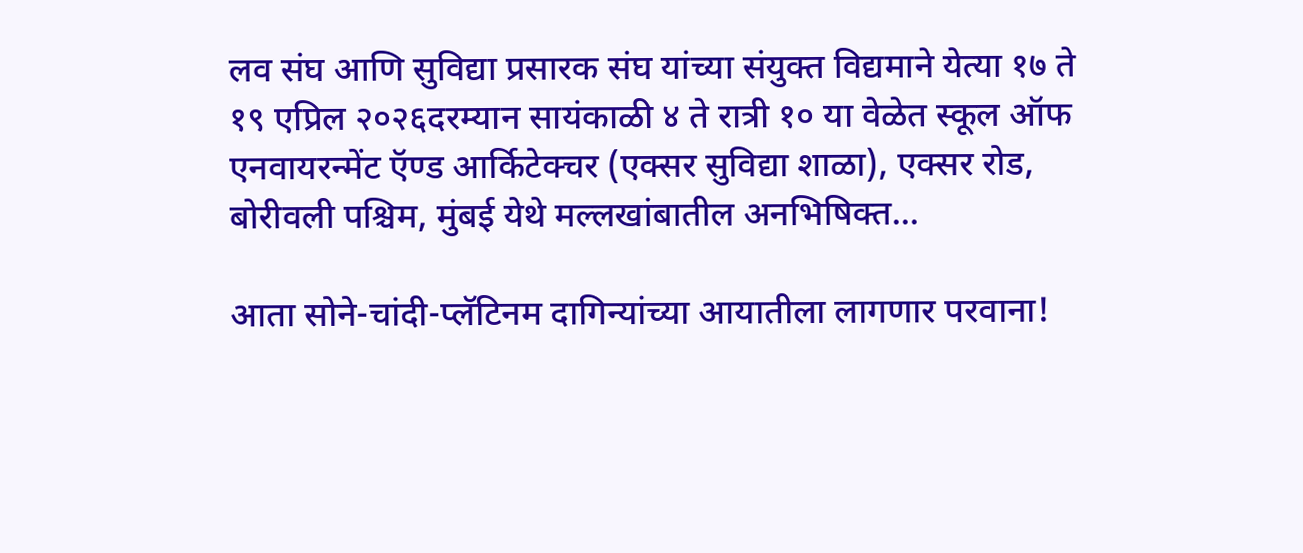लव संघ आणि सुविद्या प्रसारक संघ यांच्या संयुक्त विद्यमाने येत्या १७ ते १९ एप्रिल २०२६दरम्यान सायंकाळी ४ ते रात्री १० या वेळेत स्कूल ऑफ एनवायरन्मेंट ऍण्ड आर्किटेक्चर (एक्सर सुविद्या शाळा), एक्सर रोड, बोरीवली पश्चिम, मुंबई येथे मल्लखांबातील अनभिषिक्त...

आता सोने-चांदी-प्लॅटिनम दागिन्यांच्या आयातीला लागणार परवाना!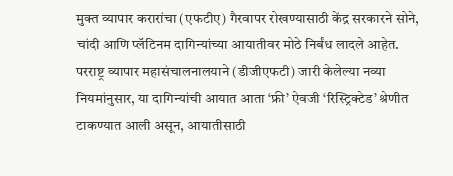मुक्त व्यापार करारांचा (एफटीए) गैरवापर रोखण्यासाठी केंद्र सरकारने सोने, चांदी आणि प्लॅटिनम दागिन्यांच्या आयातीवर मोठे निर्बंध लादले आहेत. परराष्ट्र व्यापार महासंचालनालयाने (डीजीएफटी) जारी केलेल्या नव्या नियमांनुसार, या दागिन्यांची आयात आता ‘फ्री’ ऐवजी ‘रिस्ट्रिक्टेड’ श्रेणीत टाकण्यात आली असून, आयातीसाठी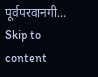पूर्वपरवानगी...
Skip to content